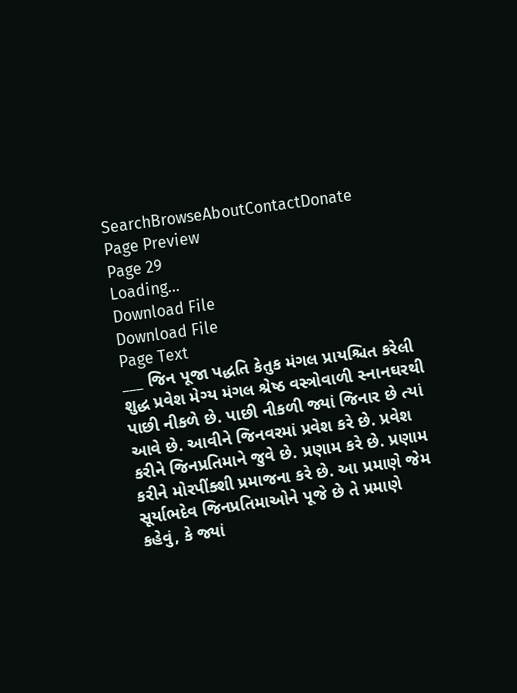SearchBrowseAboutContactDonate
Page Preview
Page 29
Loading...
Download File
Download File
Page Text
___ જિન પૂજા પદ્ધતિ કેતુક મંગલ પ્રાયશ્ચિત કરેલી શુદ્ધ પ્રવેશ મેગ્ય મંગલ શ્રેષ્ઠ વસ્ત્રોવાળી સ્નાનઘરથી પાછી નીકળે છે. પાછી નીકળી જ્યાં જિનાર છે ત્યાં આવે છે. આવીને જિનવરમાં પ્રવેશ કરે છે. પ્રવેશ કરીને જિનપ્રતિમાને જુવે છે. પ્રણામ કરે છે. પ્રણામ કરીને મોરપીંક્શી પ્રમાજના કરે છે. આ પ્રમાણે જેમ સૂર્યાભદેવ જિનપ્રતિમાઓને પૂજે છે તે પ્રમાણે કહેવું, કે જ્યાં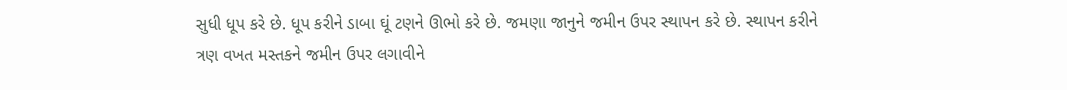સુધી ધૂપ કરે છે. ધૂપ કરીને ડાબા ઘૂં ટણને ઊભો કરે છે. જમણા જાનુને જમીન ઉપર સ્થાપન કરે છે. સ્થાપન કરીને ત્રણ વખત મસ્તકને જમીન ઉપર લગાવીને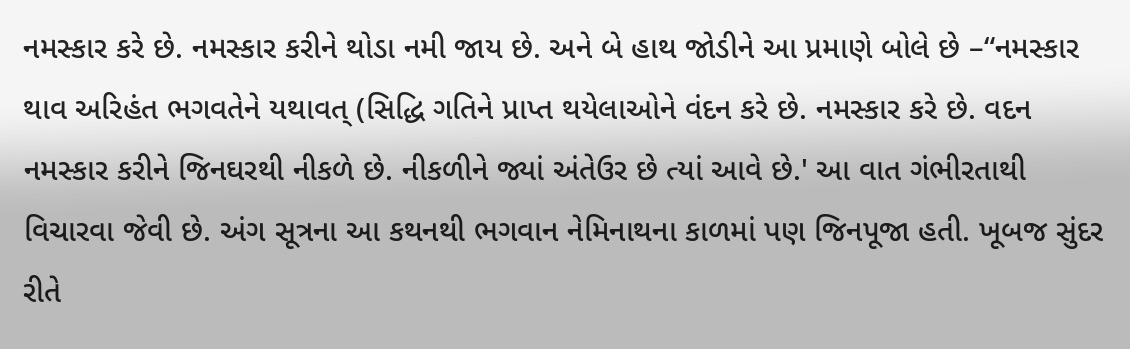નમસ્કાર કરે છે. નમસ્કાર કરીને થોડા નમી જાય છે. અને બે હાથ જોડીને આ પ્રમાણે બોલે છે –“નમસ્કાર થાવ અરિહંત ભગવતેને યથાવત્ (સિદ્ધિ ગતિને પ્રાપ્ત થયેલાઓને વંદન કરે છે. નમસ્કાર કરે છે. વદન નમસ્કાર કરીને જિનઘરથી નીકળે છે. નીકળીને જ્યાં અંતેઉર છે ત્યાં આવે છે.' આ વાત ગંભીરતાથી વિચારવા જેવી છે. અંગ સૂત્રના આ કથનથી ભગવાન નેમિનાથના કાળમાં પણ જિનપૂજા હતી. ખૂબજ સુંદર રીતે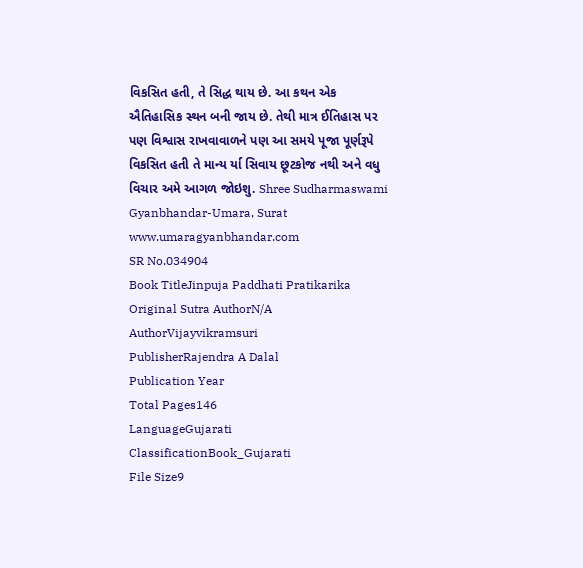વિકસિત હતી, તે સિદ્ધ થાય છે. આ કથન એક ઐતિહાસિક સ્થન બની જાય છે. તેથી માત્ર ઈતિહાસ પર પણ વિશ્વાસ રાખવાવાળને પણ આ સમયે પૂજા પૂર્ણરૂપે વિકસિત હતી તે માન્ય ર્યા સિવાય છૂટકોજ નથી અને વધુ વિચાર અમે આગળ જોઇશુ. Shree Sudharmaswami Gyanbhandar-Umara, Surat www.umaragyanbhandar.com
SR No.034904
Book TitleJinpuja Paddhati Pratikarika
Original Sutra AuthorN/A
AuthorVijayvikramsuri
PublisherRajendra A Dalal
Publication Year
Total Pages146
LanguageGujarati
ClassificationBook_Gujarati
File Size9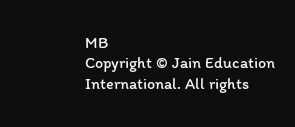MB
Copyright © Jain Education International. All rights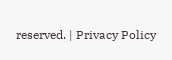reserved. | Privacy Policy